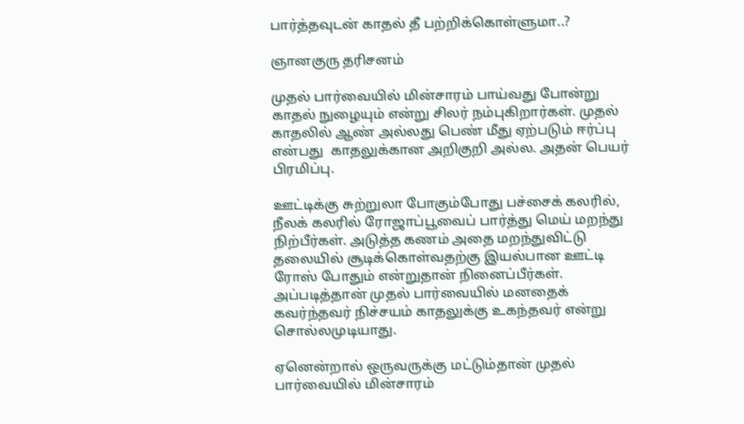பார்த்தவுடன் காதல் தீ பற்றிக்கொள்ளுமா..?

ஞானகுரு தரிசனம்

முதல் பார்வையில் மின்சாரம் பாய்வது போன்று காதல் நுழையும் என்று சிலர் நம்புகிறார்கள். முதல் காதலில் ஆண் அல்லது பெண் மீது ஏற்படும் ஈர்ப்பு என்பது  காதலுக்கான அறிகுறி அல்ல. அதன் பெயர் பிரமிப்பு.

ஊட்டிக்கு சுற்றுலா போகும்போது பச்சைக் கலரில், நீலக் கலரில் ரோஜாப்பூவைப் பார்த்து மெய் மறந்து நிற்பீர்கள். அடுத்த கணம் அதை மறந்துவிட்டு தலையில் சூடிக்கொள்வதற்கு இயல்பான ஊட்டி ரோஸ் போதும் என்றுதான் நினைப்பீர்கள். அப்படித்தான் முதல் பார்வையில் மனதைக் கவர்ந்தவர் நிச்சயம் காதலுக்கு உகந்தவர் என்று சொல்லமுடியாது.

ஏனென்றால் ஒருவருக்கு மட்டும்தான் முதல் பார்வையில் மின்சாரம்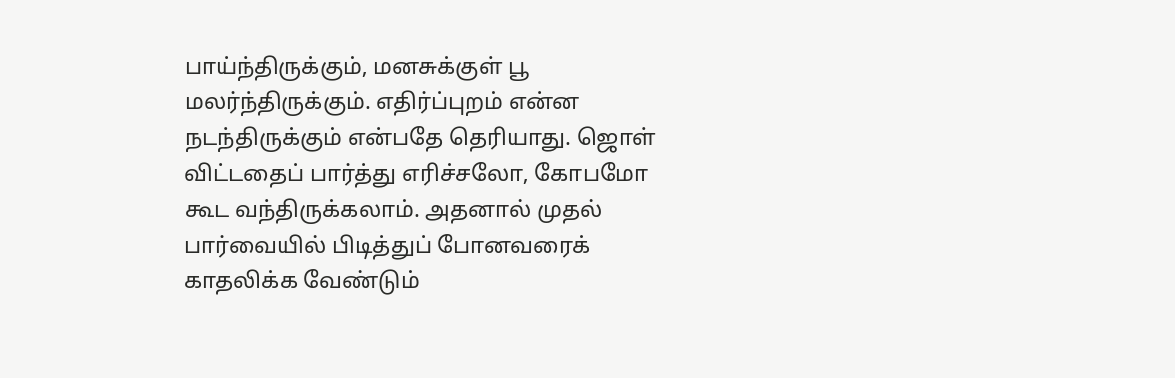பாய்ந்திருக்கும், மனசுக்குள் பூ மலர்ந்திருக்கும். எதிர்ப்புறம் என்ன நடந்திருக்கும் என்பதே தெரியாது. ஜொள் விட்டதைப் பார்த்து எரிச்சலோ, கோபமோ கூட வந்திருக்கலாம். அதனால் முதல் பார்வையில் பிடித்துப் போனவரைக் காதலிக்க வேண்டும்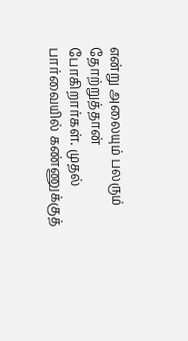என்று அலையும் பலரும் தோற்றுத்தான் போகிறார்கள். முதல் பார்வையில் கண்ணுக்குத்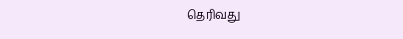தெரிவது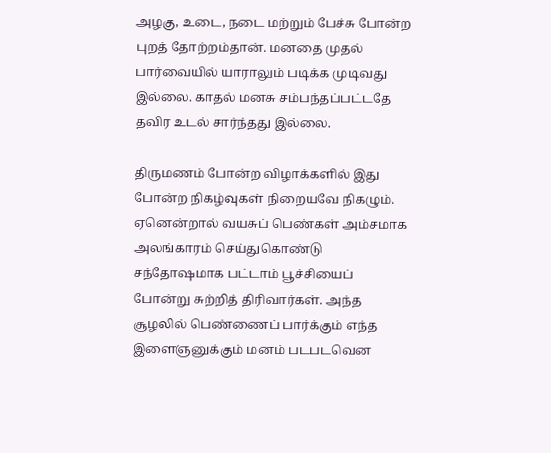அழகு, உடை, நடை மற்றும் பேச்சு போன்ற புறத் தோற்றம்தான். மனதை முதல் பார்வையில் யாராலும் படிக்க முடிவது இல்லை. காதல் மனசு சம்பந்தப்பட்டதே தவிர உடல் சார்ந்தது இல்லை.

திருமணம் போன்ற விழாக்களில் இது போன்ற நிகழ்வுகள் நிறையவே நிகழும். ஏனென்றால் வயசுப் பெண்கள் அம்சமாக அலங்காரம் செய்துகொண்டு சந்தோஷமாக பட்டாம் பூச்சியைப் போன்று சுற்றித் திரிவார்கள். அந்த சூழலில் பெண்ணைப் பார்க்கும் எந்த இளைஞனுக்கும் மனம் படபடவென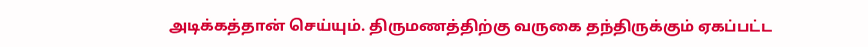அடிக்கத்தான் செய்யும். திருமணத்திற்கு வருகை தந்திருக்கும் ஏகப்பட்ட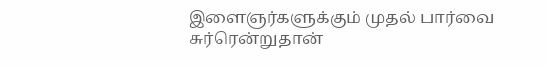இளைஞர்களுக்கும் முதல் பார்வை சுர்ரென்றுதான்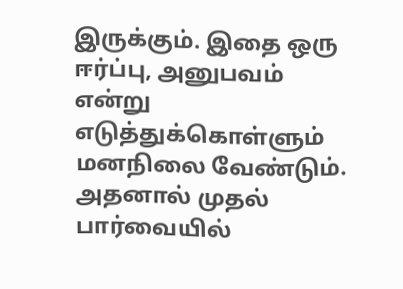இருக்கும். இதை ஒரு ஈர்ப்பு, அனுபவம் என்று எடுத்துக்கொள்ளும் மனநிலை வேண்டும். அதனால் முதல் பார்வையில்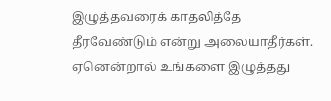இழுத்தவரைக் காதலித்தே தீரவேண்டும் என்று அலையாதீர்கள். ஏனென்றால் உங்களை இழுத்தது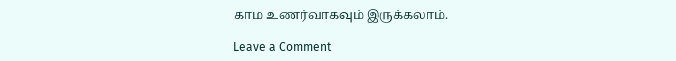காம உணர்வாகவும் இருக்கலாம்.

Leave a Comment